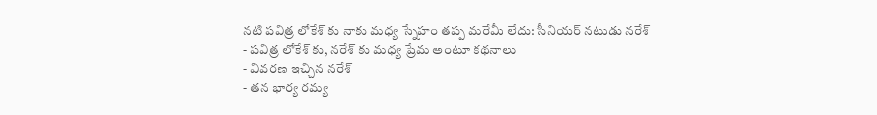నటి పవిత్ర లోకేశ్ కు నాకు మధ్య స్నేహం తప్ప మరేమీ లేదు: సీనియర్ నటుడు నరేశ్
- పవిత్ర లోకేశ్ కు, నరేశ్ కు మధ్య ప్రేమ అంటూ కథనాలు
- వివరణ ఇచ్చిన నరేశ్
- తన భార్య రమ్య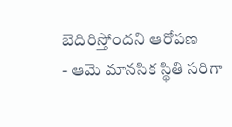బెదిరిస్తోందని ఆరోపణ
- ఆమె మానసిక స్థితి సరిగా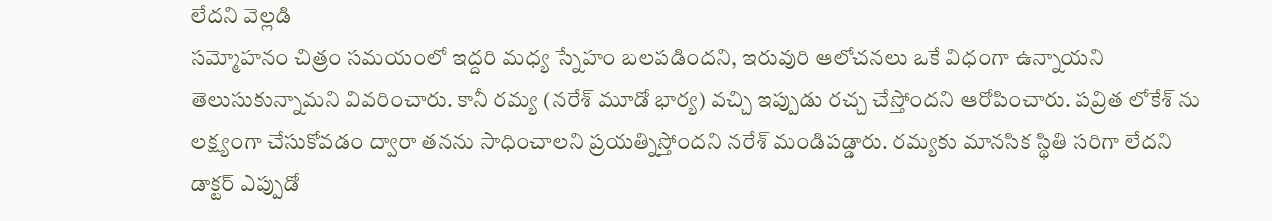లేదని వెల్లడి
సమ్మోహనం చిత్రం సమయంలో ఇద్దరి మధ్య స్నేహం బలపడిందని, ఇరువురి ఆలోచనలు ఒకే విధంగా ఉన్నాయని తెలుసుకున్నామని వివరించారు. కానీ రమ్య (నరేశ్ మూడో భార్య) వచ్చి ఇప్పుడు రచ్చ చేస్తోందని ఆరోపించారు. పవ్రిత లోకేశ్ ను లక్ష్యంగా చేసుకోవడం ద్వారా తనను సాధించాలని ప్రయత్నిస్తోందని నరేశ్ మండిపడ్డారు. రమ్యకు మానసిక స్థితి సరిగా లేదని డాక్టర్ ఎప్పుడో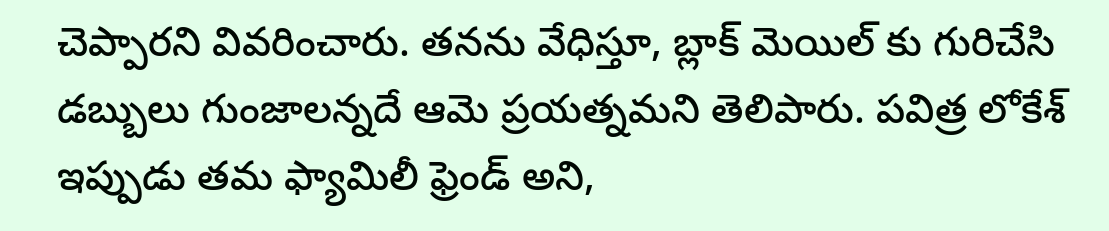చెప్పారని వివరించారు. తనను వేధిస్తూ, బ్లాక్ మెయిల్ కు గురిచేసి డబ్బులు గుంజాలన్నదే ఆమె ప్రయత్నమని తెలిపారు. పవిత్ర లోకేశ్ ఇప్పుడు తమ ఫ్యామిలీ ఫ్రెండ్ అని,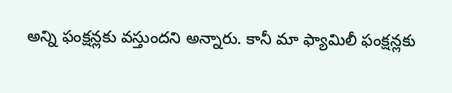అన్ని ఫంక్షన్లకు వస్తుందని అన్నారు. కానీ మా ఫ్యామిలీ ఫంక్షన్లకు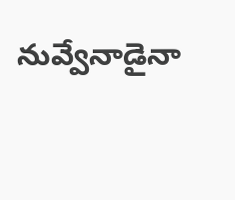నువ్వేనాడైనా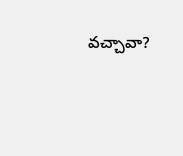వచ్చావా?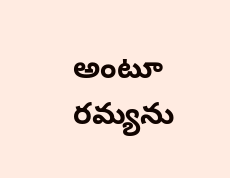అంటూ రమ్యను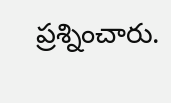ప్రశ్నించారు.